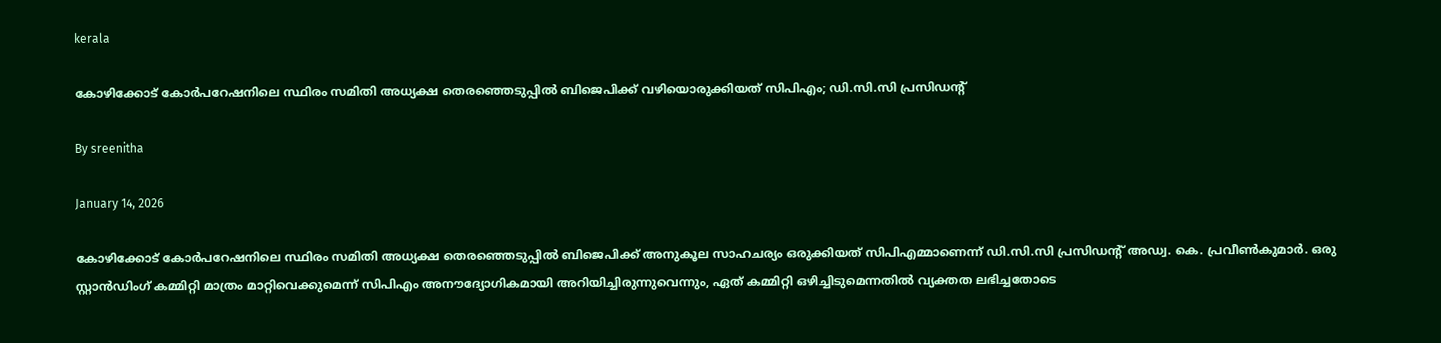kerala

കോഴിക്കോട് കോര്‍പറേഷനിലെ സ്ഥിരം സമിതി അധ്യക്ഷ തെരഞ്ഞെടുപ്പില്‍ ബിജെപിക്ക് വഴിയൊരുക്കിയത് സിപിഎം; ഡി.സി.സി പ്രസിഡന്റ്

By sreenitha

January 14, 2026

കോഴിക്കോട് കോര്‍പറേഷനിലെ സ്ഥിരം സമിതി അധ്യക്ഷ തെരഞ്ഞെടുപ്പില്‍ ബിജെപിക്ക് അനുകൂല സാഹചര്യം ഒരുക്കിയത് സിപിഎമ്മാണെന്ന് ഡി.സി.സി പ്രസിഡന്റ് അഡ്വ. കെ. പ്രവീണ്‍കുമാര്‍. ഒരു സ്റ്റാന്‍ഡിംഗ് കമ്മിറ്റി മാത്രം മാറ്റിവെക്കുമെന്ന് സിപിഎം അനൗദ്യോഗികമായി അറിയിച്ചിരുന്നുവെന്നും, ഏത് കമ്മിറ്റി ഒഴിച്ചിടുമെന്നതില്‍ വ്യക്തത ലഭിച്ചതോടെ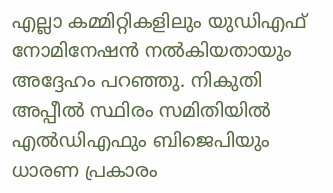എല്ലാ കമ്മിറ്റികളിലും യുഡിഎഫ് നോമിനേഷന്‍ നല്‍കിയതായും അദ്ദേഹം പറഞ്ഞു. നികുതി അപ്പീല്‍ സ്ഥിരം സമിതിയില്‍ എല്‍ഡിഎഫും ബിജെപിയും ധാരണ പ്രകാരം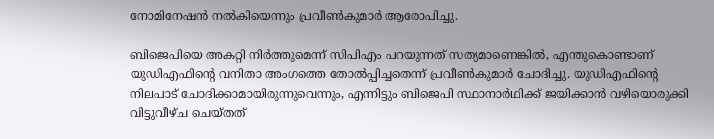നോമിനേഷന്‍ നല്‍കിയെന്നും പ്രവീണ്‍കുമാര്‍ ആരോപിച്ചു.

ബിജെപിയെ അകറ്റി നിര്‍ത്തുമെന്ന് സിപിഎം പറയുന്നത് സത്യമാണെങ്കില്‍, എന്തുകൊണ്ടാണ് യുഡിഎഫിന്റെ വനിതാ അംഗത്തെ തോല്‍പ്പിച്ചതെന്ന് പ്രവീണ്‍കുമാര്‍ ചോദിച്ചു. യുഡിഎഫിന്റെ നിലപാട് ചോദിക്കാമായിരുന്നുവെന്നും, എന്നിട്ടും ബിജെപി സ്ഥാനാര്‍ഥിക്ക് ജയിക്കാന്‍ വഴിയൊരുക്കി വിട്ടുവീഴ്ച ചെയ്തത്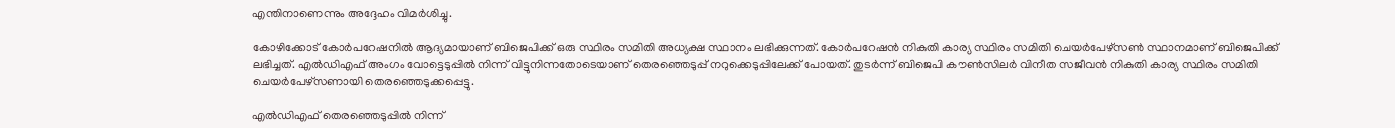എന്തിനാണെന്നും അദ്ദേഹം വിമര്‍ശിച്ചു.

കോഴിക്കോട് കോര്‍പറേഷനില്‍ ആദ്യമായാണ് ബിജെപിക്ക് ഒരു സ്ഥിരം സമിതി അധ്യക്ഷ സ്ഥാനം ലഭിക്കുന്നത്. കോര്‍പറേഷന്‍ നികുതി കാര്യ സ്ഥിരം സമിതി ചെയര്‍പേഴ്‌സണ്‍ സ്ഥാനമാണ് ബിജെപിക്ക് ലഭിച്ചത്. എല്‍ഡിഎഫ് അംഗം വോട്ടെടുപ്പില്‍ നിന്ന് വിട്ടുനിന്നതോടെയാണ് തെരഞ്ഞെടുപ്പ് നറുക്കെടുപ്പിലേക്ക് പോയത്. തുടര്‍ന്ന് ബിജെപി കൗണ്‍സിലര്‍ വിനീത സജീവന്‍ നികുതി കാര്യ സ്ഥിരം സമിതി ചെയര്‍പേഴ്‌സണായി തെരഞ്ഞെടുക്കപ്പെട്ടു.

എല്‍ഡിഎഫ് തെരഞ്ഞെടുപ്പില്‍ നിന്ന്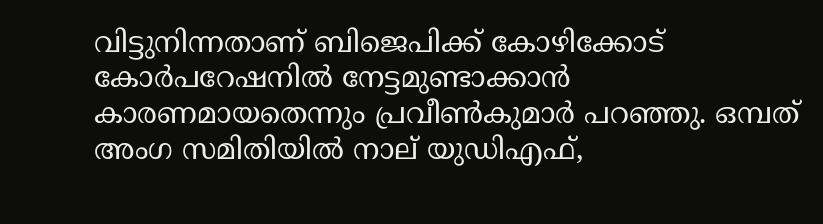വിട്ടുനിന്നതാണ് ബിജെപിക്ക് കോഴിക്കോട് കോര്‍പറേഷനില്‍ നേട്ടമുണ്ടാക്കാന്‍ കാരണമായതെന്നും പ്രവീണ്‍കുമാര്‍ പറഞ്ഞു. ഒമ്പത് അംഗ സമിതിയില്‍ നാല് യുഡിഎഫ്,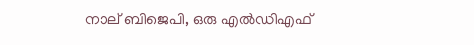നാല് ബിജെപി, ഒരു എല്‍ഡിഎഫ്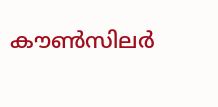കൗണ്‍സിലര്‍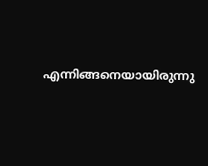എന്നിങ്ങനെയായിരുന്നു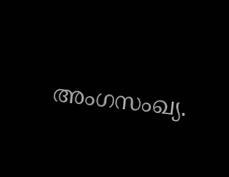അംഗസംഖ്യ.